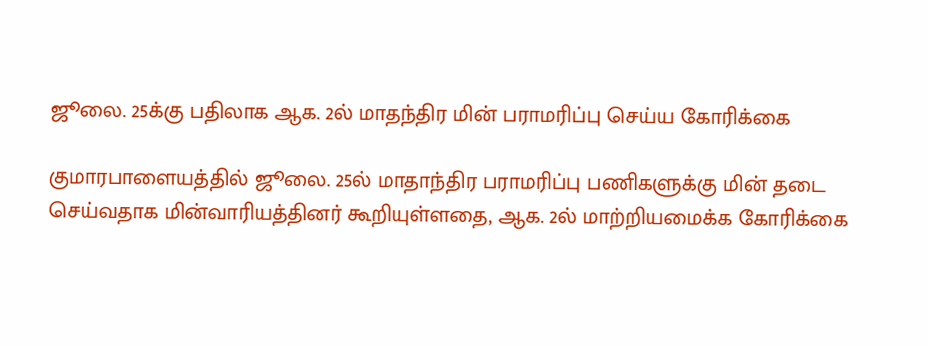ஜூலை. 25க்கு பதிலாக ஆக. 2ல் மாதந்திர மின் பராமரிப்பு செய்ய கோரிக்கை

குமாரபாளையத்தில் ஜூலை. 25ல் மாதாந்திர பராமரிப்பு பணிகளுக்கு மின் தடை செய்வதாக மின்வாரியத்தினர் கூறியுள்ளதை, ஆக. 2ல் மாற்றியமைக்க கோரிக்கை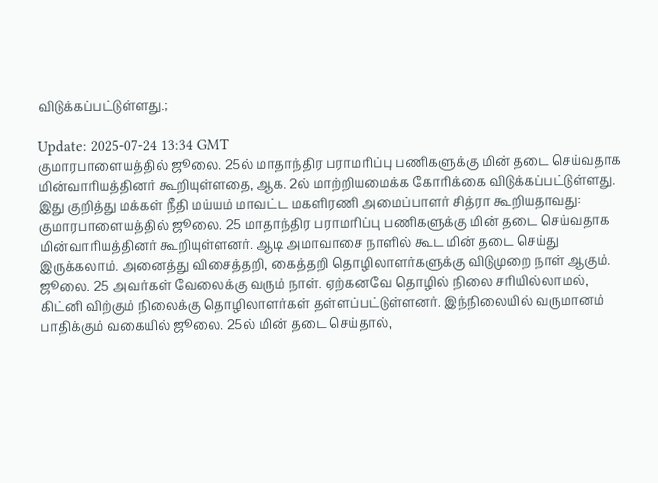விடுக்கப்பட்டுள்ளது.;

Update: 2025-07-24 13:34 GMT
குமாரபாளையத்தில் ஜூலை. 25ல் மாதாந்திர பராமரிப்பு பணிகளுக்கு மின் தடை செய்வதாக மின்வாரியத்தினர் கூறியுள்ளதை, ஆக. 2ல் மாற்றியமைக்க கோரிக்கை விடுக்கப்பட்டுள்ளது. இது குறித்து மக்கள் நீதி மய்யம் மாவட்ட மகளிரணி அமைப்பாளர் சித்ரா கூறியதாவது: குமாரபாளையத்தில் ஜூலை. 25 மாதாந்திர பராமரிப்பு பணிகளுக்கு மின் தடை செய்வதாக மின்வாரியத்தினர் கூறியுள்ளனர். ஆடி அமாவாசை நாளில் கூட மின் தடை செய்து இருக்கலாம். அனைத்து விசைத்தறி, கைத்தறி தொழிலாளர்களுக்கு விடுமுறை நாள் ஆகும். ஜூலை. 25 அவர்கள் வேலைக்கு வரும் நாள். ஏற்கனவே தொழில் நிலை சரியில்லாமல், கிட்னி விற்கும் நிலைக்கு தொழிலாளர்கள் தள்ளப்பட்டுள்ளனர். இந்நிலையில் வருமானம் பாதிக்கும் வகையில் ஜூலை. 25ல் மின் தடை செய்தால்,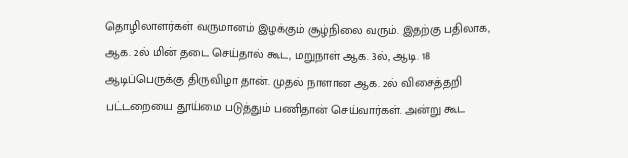தொழிலாளர்கள் வருமானம் இழக்கும் சூழ்நிலை வரும். இதற்கு பதிலாக, ஆக. 2ல் மின் தடை செய்தால் கூட, மறுநாள் ஆக. 3ல், ஆடி. 18 ஆடிப்பெருக்கு திருவிழா தான். முதல் நாளான ஆக. 2ல் விசைத்தறி பட்டறையை தூய்மை படுத்தும் பணிதான் செய்வார்கள். அன்று கூட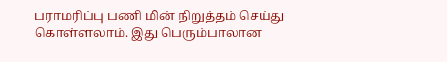பராமரிப்பு பணி மின் நிறுத்தம் செய்து கொள்ளலாம். இது பெரும்பாலான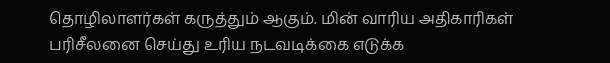தொழிலாளர்கள் கருத்தும் ஆகும். மின் வாரிய அதிகாரிகள் பரிசீலனை செய்து உரிய நடவடிக்கை எடுக்க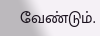வேண்டும்.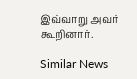இவ்வாறு அவர் கூறினார்.

Similar News